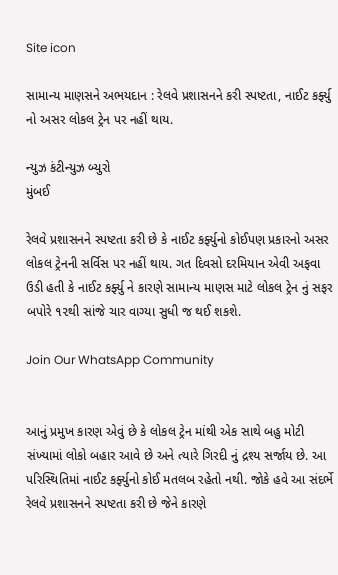Site icon

સામાન્ય માણસને અભયદાન : રેલવે પ્રશાસનને કરી સ્પષ્ટતા, નાઈટ કર્ફ્યુ નો અસર લોકલ ટ્રેન પર નહીં થાય.

ન્યુઝ કંટીન્યુઝ બ્યુરો
મુંબઈ

રેલવે પ્રશાસનને સ્પષ્ટતા કરી છે કે નાઈટ કર્ફ્યુનો કોઈપણ પ્રકારનો અસર લોકલ ટ્રેનની સર્વિસ પર નહીં થાય. ગત દિવસો દરમિયાન એવી અફવા ઉડી હતી કે નાઈટ કર્ફ્યુ ને કારણે સામાન્ય માણસ માટે લોકલ ટ્રેન નું સફર બપોરે ૧૨થી સાંજે ચાર વાગ્યા સુધી જ થઈ શકશે.

Join Our WhatsApp Community


આનું પ્રમુખ કારણ એવું છે કે લોકલ ટ્રેન માંથી એક સાથે બહુ મોટી સંખ્યામાં લોકો બહાર આવે છે અને ત્યારે ગિરદી નું દ્રશ્ય સર્જાય છે. આ પરિસ્થિતિમાં નાઈટ કર્ફ્યુનો કોઈ મતલબ રહેતો નથી. જોકે હવે આ સંદર્ભે રેલવે પ્રશાસનને સ્પષ્ટતા કરી છે જેને કારણે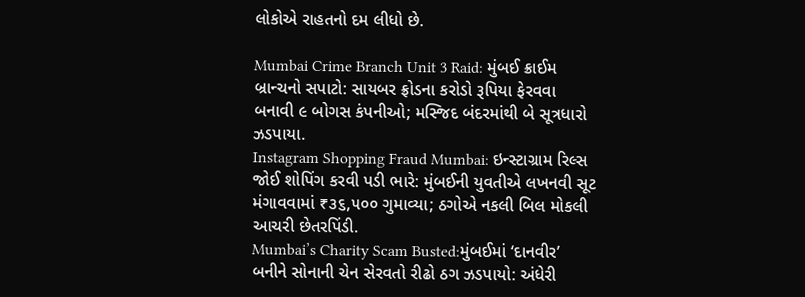લોકોએ રાહતનો દમ લીધો છે.

Mumbai Crime Branch Unit 3 Raid: મુંબઈ ક્રાઈમ બ્રાન્ચનો સપાટો: સાયબર ફ્રોડના કરોડો રૂપિયા ફેરવવા બનાવી ૯ બોગસ કંપનીઓ; મસ્જિદ બંદરમાંથી બે સૂત્રધારો ઝડપાયા.
Instagram Shopping Fraud Mumbai: ઇન્સ્ટાગ્રામ રિલ્સ જોઈ શોપિંગ કરવી પડી ભારે: મુંબઈની યુવતીએ લખનવી સૂટ મંગાવવામાં ₹૩૬,૫૦૦ ગુમાવ્યા; ઠગોએ નકલી બિલ મોકલી આચરી છેતરપિંડી.
Mumbai’s Charity Scam Busted:મુંબઈમાં ‘દાનવીર’ બનીને સોનાની ચેન સેરવતો રીઢો ઠગ ઝડપાયો: અંધેરી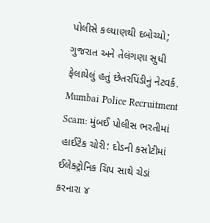પોલીસે કલ્યાણથી દબોચ્યો; ગુજરાત અને તેલંગણા સુધી ફેલાયેલું હતું છેતરપિંડીનું નેટવર્ક.
Mumbai Police Recruitment Scam: મુંબઈ પોલીસ ભરતીમાં હાઈટેક ચોરી: દોડની કસોટીમાં ઈલેક્ટ્રોનિક ચિપ સાથે ચેડાં કરનારા ૪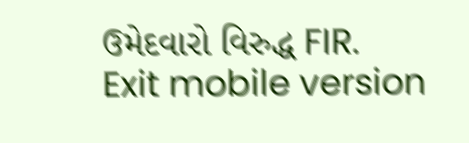ઉમેદવારો વિરુદ્ધ FIR.
Exit mobile version